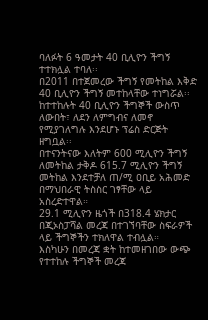ባለፉት 6 ዓመታት 40 ቢሊዮን ችግኝ ተተክሏል ተባለ፡፡
በ2011 በተጀመረው ችግኝ የመትከል እቅድ 40 ቢሊዮን ችግኝ መተከላቸው ተነግሯል፡፡
ከተተከሉት 40 ቢሊዮን ችግኞች ውስጥ ለውበት፣ ለደን ለምግብና ለመኖ የሚያገለግሉ እንደሆኑ ፕሬስ ድርጅት ዘግቧል፡፡
በተናንትናው እለትም 600 ሚሊዮን ችግኝ ለመትከል ታቅዶ 615.7 ሚሊዮን ችግኝ መትከል እንደተቻለ ጠ/ሚ ዐቢይ አሕመድ በማህበራዊ ትስስር ገፃቸው ላይ አስረድተዋል።
29.1 ሚሊዮን ዜጎች በ318.4 ሄክታር በጂኦስፓሻል መረጃ በተገኘባቸው ስፍራዎች ላይ ችግኞችን ተክለዋል ተብሏል።
እስካሁን በመረጃ ቋት ከተመዘገበው ውጭ የተተከሉ ችግኞች መረጃ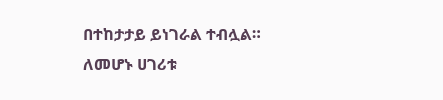በተከታታይ ይነገራል ተብሏል።
ለመሆኑ ሀገሪቱ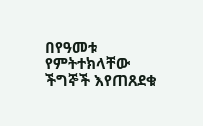በየዓመቱ የምትተክላቸው ችግኞች እየጠጸደቁ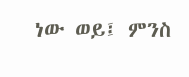ነው ወይ፤ ምንስ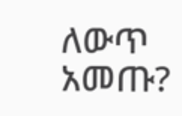ለውጥ አመጡ?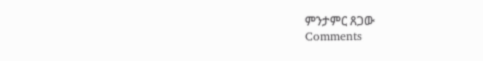ምንታምር ጸጋው
Comments